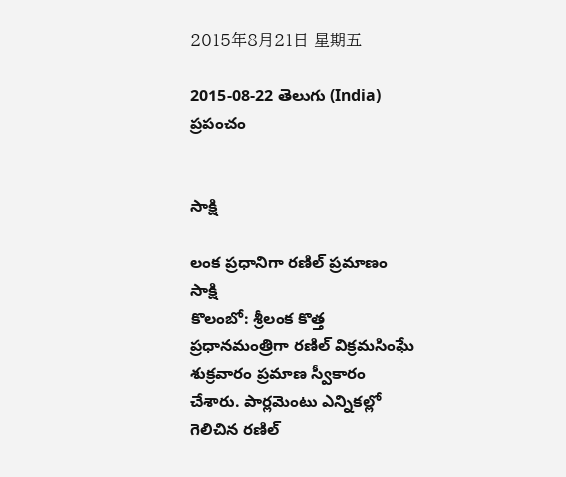2015年8月21日 星期五

2015-08-22 తెలుగు (India) ప్రపంచం


సాక్షి

లంక ప్రధానిగా రణిల్ ప్రమాణం
సాక్షి
కొలంబో: శ్రీలంక కొత్త ప్రధానమంత్రిగా రణిల్ విక్రమసింఘే శుక్రవారం ప్రమాణ స్వీకారం చేశారు. పార్లమెంటు ఎన్నికల్లో గెలిచిన రణిల్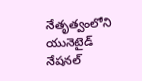నేతృత్వంలోని యునెటైడ్ నేషనల్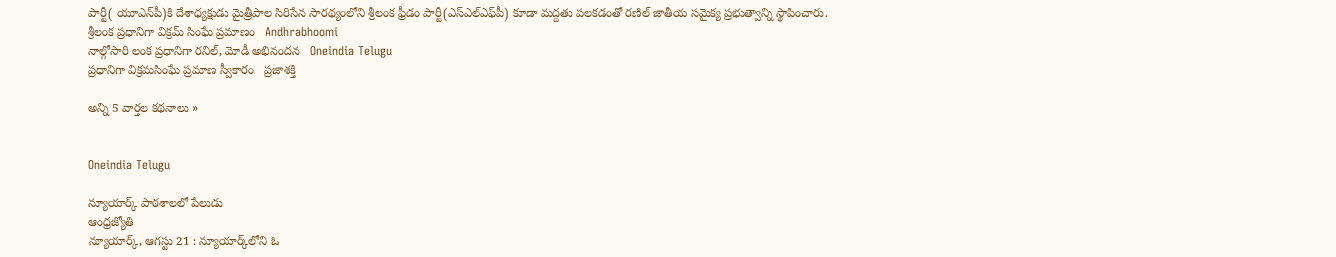పార్టీ( యూఎన్‌పీ)కి దేశాధ్యక్షుడు మైత్రీపాల సిరిసేన సారథ్యంలోని శ్రీలంక ఫ్రీడం పార్టీ(ఎస్‌ఎల్‌ఎఫ్‌పీ) కూడా మద్దతు పలకడంతో రణిల్ జాతీయ సమైక్య ప్రభుత్వాన్ని స్థాపించారు.
శ్రీలంక ప్రధానిగా విక్రమ్ సింఘే ప్రమాణం   Andhrabhoomi
నాల్గోసారి లంక ప్రధానిగా రనిల్, మోడీ అభినందన   Oneindia Telugu
ప్రధానిగా విక్రమసింఘే ప్రమాణ స్వీకారం   ప్రజాశక్తి

అన్ని 5 వార్తల కథనాలు »


Oneindia Telugu

న్యూయార్క్‌ పాఠశాలలో పేలుడు
ఆంధ్రజ్యోతి
న్యూయార్క్‌, ఆగస్టు 21 : న్యూయార్క్‌లోని ఓ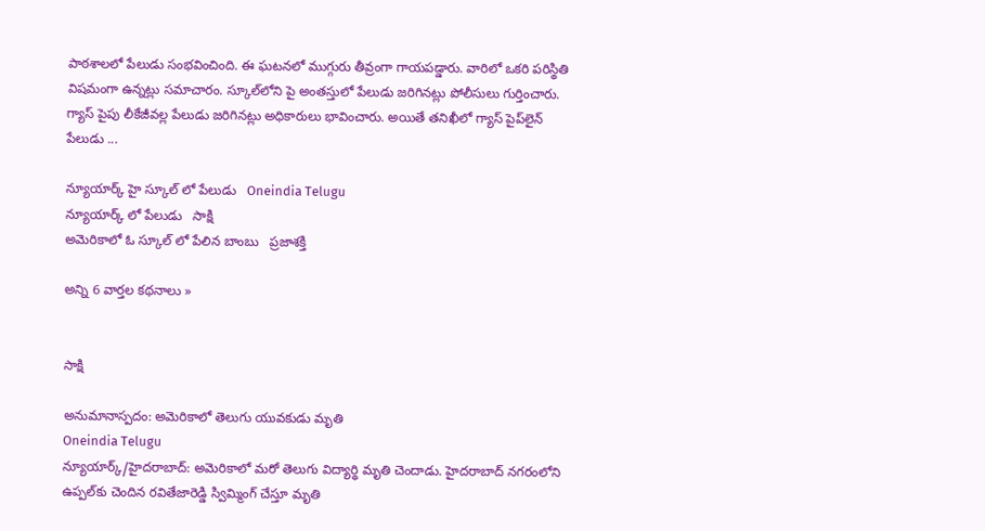పాఠశాలలో పేలుడు సంభవించింది. ఈ ఘటనలో ముగ్గురు తీవ్రంగా గాయపడ్డారు. వారిలో ఒకరి పరిస్థితి విషమంగా ఉన్నట్లు సమాచారం. స్కూల్‌లోని పై అంతస్తులో పేలుడు జరిగినట్లు పోలీసులు గుర్తించారు. గ్యాస్‌ పైపు లీకేజీవల్ల పేలుడు జరిగినట్లు అధికారులు భావించారు. అయితే తనిఖీలో గ్యాస్‌ పైప్‌లైన్‌ పేలుడు ...

న్యూయార్క్ హై స్కూల్ లో పేలుడు   Oneindia Telugu
న్యూయార్క్ లో పేలుడు   సాక్షి
అమెరికాలో ఓ స్కూ‌ల్ లో పేలిన బాంబు   ప్రజాశక్తి

అన్ని 6 వార్తల కథనాలు »


సాక్షి

అనుమానాస్పదం: అమెరికాలో తెలుగు యువకుడు మృతి
Oneindia Telugu
న్యూయార్క్/హైదరాబాద్: అమెరికాలో మరో తెలుగు విద్యార్థి మృతి చెందాడు. హైదరాబాద్ నగరంలోని ఉప్పల్‌కు చెందిన రవితేజారెడ్డి స్విమ్మింగ్ చేస్తూ మృతి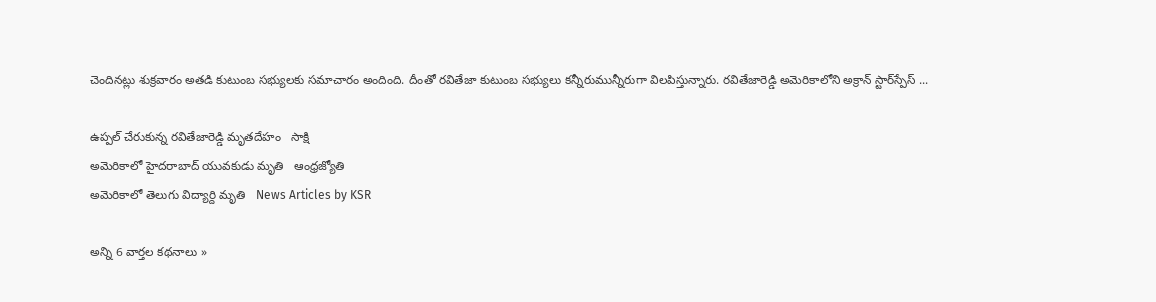చెందినట్లు శుక్రవారం అతడి కుటుంబ సభ్యులకు సమాచారం అందింది. దీంతో రవితేజా కుటుంబ సభ్యులు కన్నీరుమున్నీరుగా విలపిస్తున్నారు. రవితేజారెడ్డి అమెరికాలోని అక్రాన్ స్టార్‌స్పేస్ ...

ఉప్పల్ చేరుకున్న రవితేజారెడ్డి మృతదేహం   సాక్షి
అమెరికాలో హైదరాబాద్‌ యువకుడు మృతి   ఆంధ్రజ్యోతి
అమెరికాలో తెలుగు విద్యార్ది మృతి   News Articles by KSR

అన్ని 6 వార్తల కథనాలు »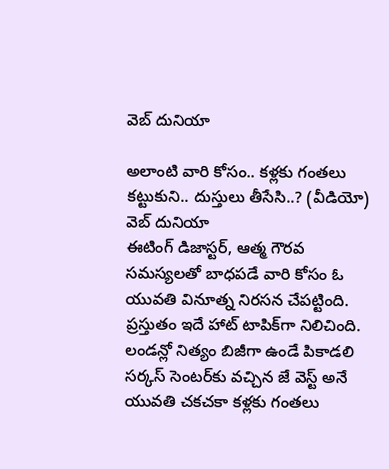వెబ్ దునియా

అలాంటి వారి కోసం.. కళ్లకు గంతలు కట్టుకుని.. దుస్తులు తీసేసి..? (వీడియో)
వెబ్ దునియా
ఈటింగ్ డిజాస్టర్, ఆత్మ గౌరవ సమస్యలతో బాధపడే వారి కోసం ఓ యువతి వినూత్న నిరసన చేపట్టింది. ప్రస్తుతం ఇదే హాట్ టాపిక్‌గా నిలిచింది. లండన్లో నిత్యం బిజీగా ఉండే పికాడలి సర్కస్ సెంటర్‌కు వచ్చిన జే వెస్ట్ అనే యువతి చకచకా కళ్లకు గంతలు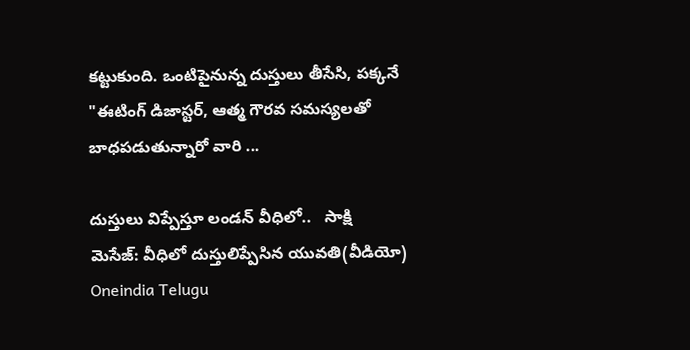కట్టుకుంది. ఒంటిపైనున్న దుస్తులు తీసేసి, పక్కనే "ఈటింగ్ డిజాస్టర్, ఆత్మ గౌరవ సమస్యలతో బాధపడుతున్నారో వారి ...

దుస్తులు విప్పేస్తూ లండన్ వీధిలో..   సాక్షి
మెసేజ్: వీధిలో దుస్తులిప్పేసిన యువతి(వీడియో)   Oneindia Telugu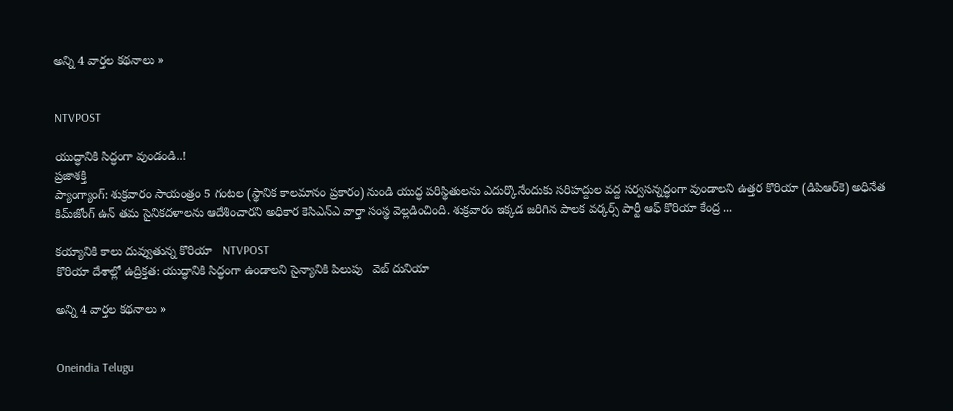అన్ని 4 వార్తల కథనాలు »


NTVPOST

యుద్ధానికి సిద్ధంగా వుండండి..!
ప్రజాశక్తి
ప్యాంగ్యాంగ్‌: శుక్రవారం సాయంత్రం 5 గంటల (స్థానిక కాలమానం ప్రకారం) నుండి యుద్ధ పరిస్థితులను ఎదుర్కొనేందుకు సరిహద్దుల వద్ద సర్వసన్నద్ధంగా వుండాలని ఉత్తర కొరియా (డిపిఆర్‌కె) అధినేత కిమ్‌జోంగ్‌ ఉన్‌ తమ సైనికదళాలను ఆదేశించారని అధికార కెసిఎన్‌ఎ వార్తా సంస్థ వెల్లడించింది. శుక్రవారం ఇక్కడ జరిగిన పాలక వర్కర్స్‌ పార్టీ ఆఫ్‌ కొరియా కేంద్ర ...

కయ్యానికి కాలు దువ్వుతున్న కొరియా   NTVPOST
కొరియా దేశాల్లో ఉద్రిక్తత: యుద్ధానికి సిద్ధంగా ఉండాలని సైన్యానికి పిలుపు   వెబ్ దునియా

అన్ని 4 వార్తల కథనాలు »


Oneindia Telugu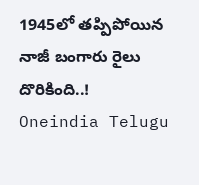1945లో తప్పిపోయిన నాజీ బంగారు రైలు దొరికింది..!
Oneindia Telugu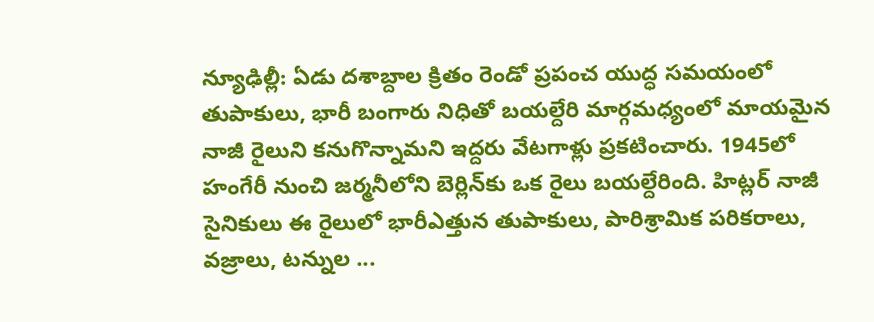న్యూఢిల్లీ: ఏడు దశాబ్దాల క్రితం రెండో ప్రపంచ యుద్ధ సమయంలో తుపాకులు, భారీ బంగారు నిధితో బయల్దేరి మార్గమధ్యంలో మాయమైన నాజీ రైలుని కనుగొన్నామని ఇద్దరు వేటగాళ్లు ప్రకటించారు. 1945లో హంగేరీ నుంచి జర్మనీలోని బెర్లిన్‌కు ఒక రైలు బయల్దేరింది. హిట్లర్ నాజీ సైనికులు ఈ రైలులో భారీఎత్తున తుపాకులు, పారిశ్రామిక పరికరాలు, వజ్రాలు, టన్నుల ...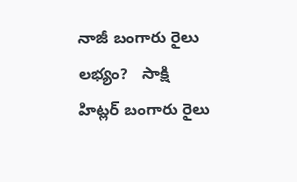నాజీ బంగారు రైలు లభ్యం?   సాక్షి
హిట్లర్ బంగారు రైలు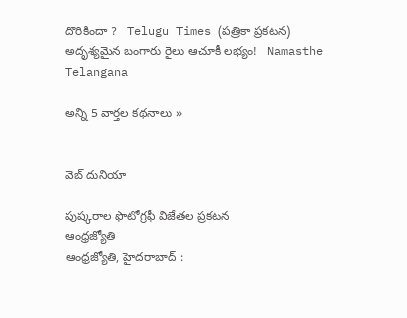దొరికిందా ?   Telugu Times (పత్రికా ప్రకటన)
అదృశ్యమైన బంగారు రైలు ఆచూకీ లభ్యం!   Namasthe Telangana

అన్ని 5 వార్తల కథనాలు »


వెబ్ దునియా

పుష్కరాల ఫొటోగ్రఫీ విజేతల ప్రకటన
ఆంధ్రజ్యోతి
ఆంధ్రజ్యోతి, హైదరాబాద్‌ :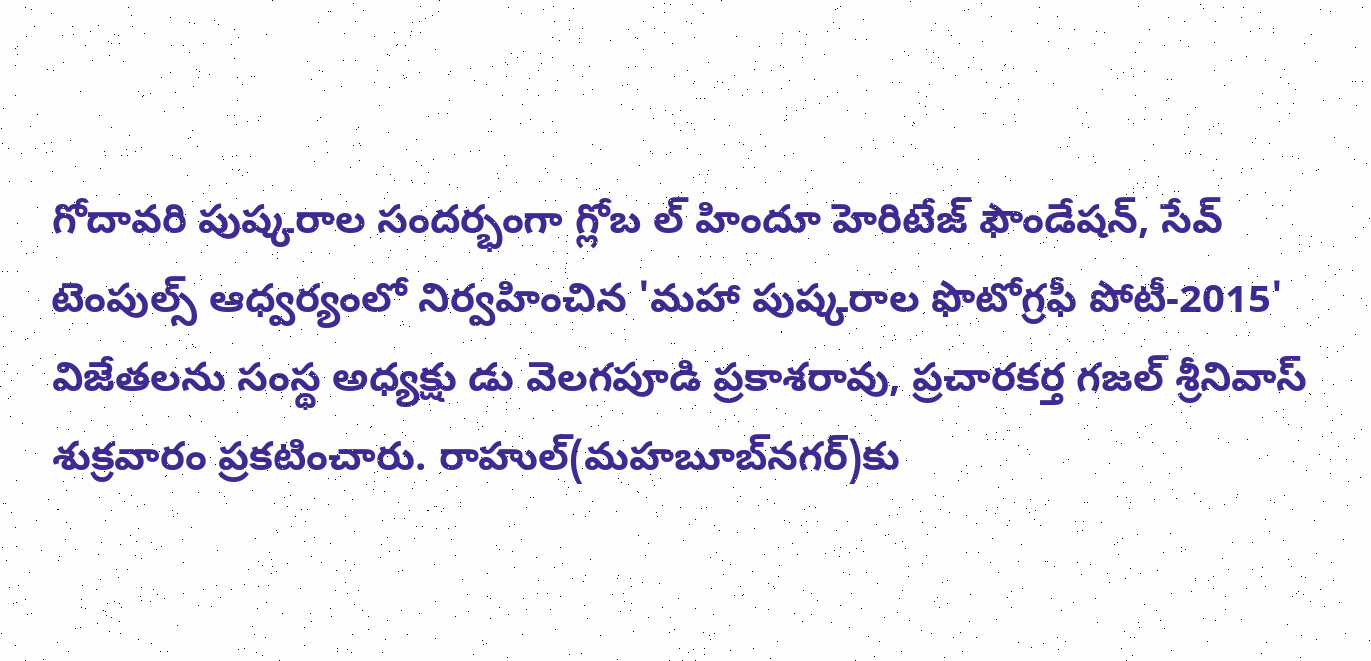గోదావరి పుష్కరాల సందర్భంగా గ్లోబ ల్‌ హిందూ హెరిటేజ్‌ ఫౌండేషన్‌, సేవ్‌ టెంపుల్స్‌ ఆధ్వర్యంలో నిర్వహించిన 'మహా పుష్కరాల ఫొటోగ్రఫీ పోటీ-2015' విజేతలను సంస్థ అధ్యక్షు డు వెలగపూడి ప్రకాశరావు, ప్రచారకర్త గజల్‌ శ్రీనివాస్‌ శుక్రవారం ప్రకటించారు. రాహుల్‌(మహబూబ్‌నగర్‌)కు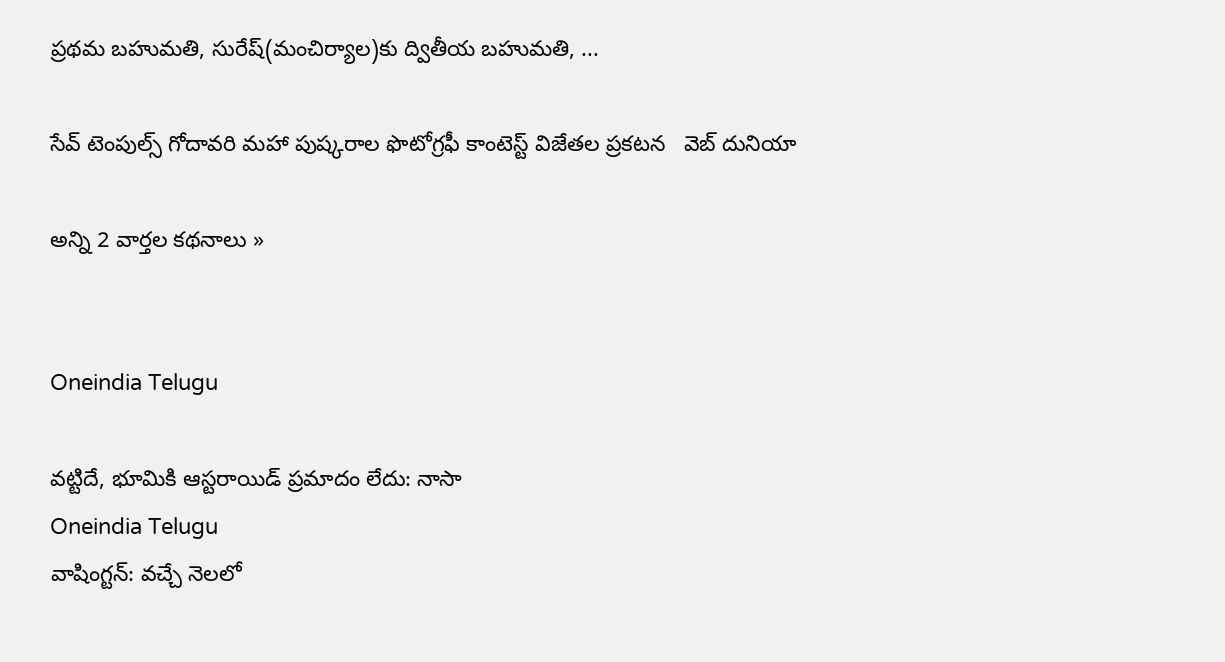ప్రథమ బహుమతి, సురేష్‌(మంచిర్యాల)కు ద్వితీయ బహుమతి, ...

సేవ్ టెంపుల్స్ గోదావరి మహా పుష్కరాల ఫొటోగ్రఫీ కాంటెస్ట్ విజేతల ప్రకటన   వెబ్ దునియా

అన్ని 2 వార్తల కథనాలు »


Oneindia Telugu

వట్టిదే, భూమికి ఆస్టరాయిడ్ ప్రమాదం లేదు: నాసా
Oneindia Telugu
వాషింగ్టన్: వచ్చే నెలలో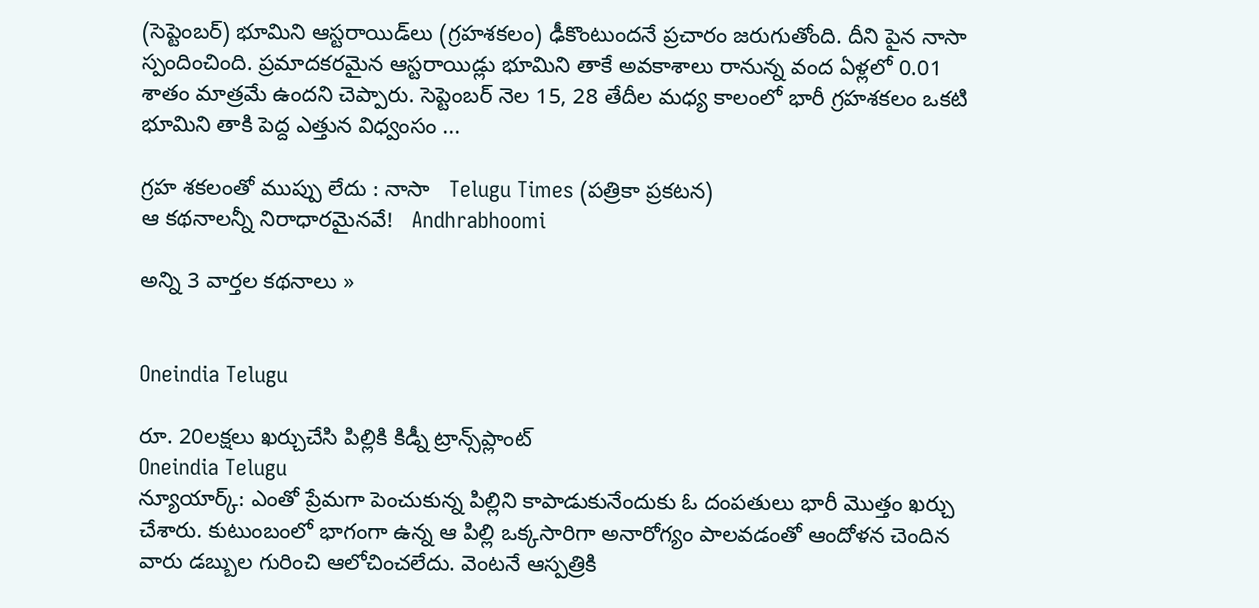(సెప్టెంబర్) భూమిని ఆస్టరాయిడ్‌లు (గ్రహశకలం) ఢీకొంటుందనే ప్రచారం జరుగుతోంది. దీని పైన నాసా స్పందించింది. ప్రమాదకరమైన ఆస్టరాయిడ్లు భూమిని తాకే అవకాశాలు రానున్న వంద ఏళ్లలో 0.01 శాతం మాత్రమే ఉందని చెప్పారు. సెప్టెంబర్ నెల 15, 28 తేదీల మధ్య కాలంలో భారీ గ్రహశకలం ఒకటి భూమిని తాకి పెద్ద ఎత్తున విధ్వంసం ...

గ్రహ శకలంతో ముప్పు లేదు : నాసా   Telugu Times (పత్రికా ప్రకటన)
ఆ కథనాలన్నీ నిరాధారమైనవే!   Andhrabhoomi

అన్ని 3 వార్తల కథనాలు »


Oneindia Telugu

రూ. 20లక్షలు ఖర్చుచేసి పిల్లికి కిడ్నీ ట్రాన్స్‌ప్లాంట్
Oneindia Telugu
న్యూయార్క్: ఎంతో ప్రేమగా పెంచుకున్న పిల్లిని కాపాడుకునేందుకు ఓ దంపతులు భారీ మొత్తం ఖర్చు చేశారు. కుటుంబంలో భాగంగా ఉన్న ఆ పిల్లి ఒక్కసారిగా అనారోగ్యం పాలవడంతో ఆందోళన చెందిన వారు డబ్బుల గురించి ఆలోచించలేదు. వెంటనే ఆస్పత్రికి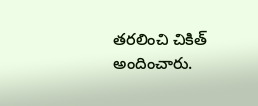తరలించి చికిత్ అందించారు.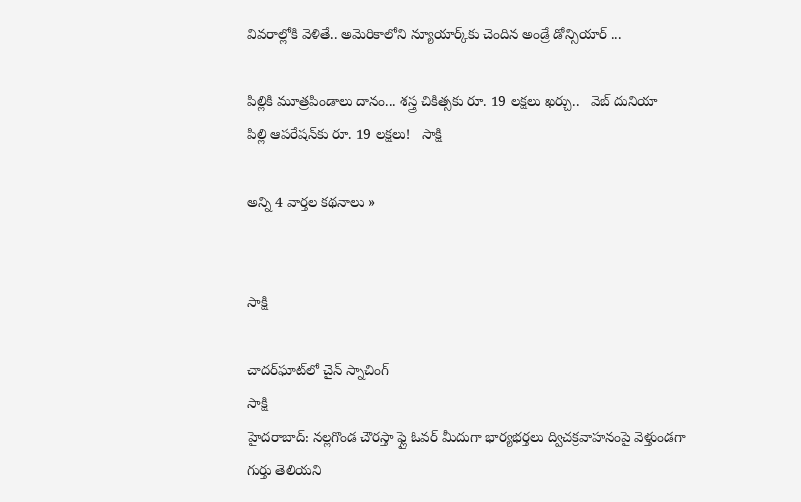వివరాల్లోకి వెళితే.. అమెరికాలోని న్యూయార్క్‌కు చెందిన అండ్రే డోన్సియార్ ...

పిల్లికి మూత్రపిండాలు దానం... శస్త్ర చికిత్సకు రూ. 19 లక్షలు ఖర్చు..   వెబ్ దునియా
పిల్లి ఆపరేషన్‌కు రూ. 19 లక్షలు!   సాక్షి

అన్ని 4 వార్తల కథనాలు »


సాక్షి

చాదర్‌ఘాట్‌లో చైన్ స్నాచింగ్
సాక్షి
హైదరాబాద్: నల్లగొండ చౌరస్తా ఫ్లై ఓవర్ మీదుగా భార్యభర్తలు ద్విచక్రవాహనంపై వెళ్తుండగా గుర్తు తెలియని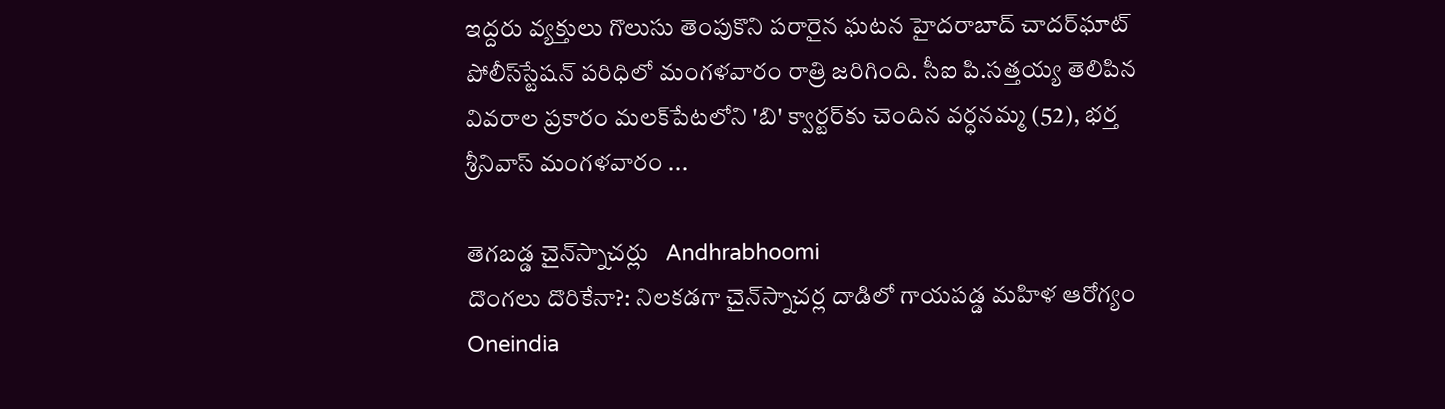ఇద్దరు వ్యక్తులు గొలుసు తెంపుకొని పరారైన ఘటన హైదరాబాద్ చాదర్‌ఘాట్ పోలీస్‌స్టేషన్ పరిధిలో మంగళవారం రాత్రి జరిగింది. సీఐ పి.సత్తయ్య తెలిపిన వివరాల ప్రకారం మలక్‌పేటలోని 'బి' క్వార్టర్‌కు చెందిన వర్ధనమ్మ (52), భర్త శ్రీనివాస్ మంగళవారం ...

తెగబడ్డ చైన్‌స్నాచర్లు   Andhrabhoomi
దొంగలు దొరికేనా?: నిలకడగా చైన్‌స్నాచర్ల దాడిలో గాయపడ్డ మహిళ ఆరోగ్యం   Oneindia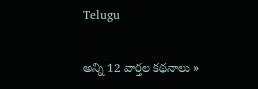Telugu

అన్ని 12 వార్తల కథనాలు »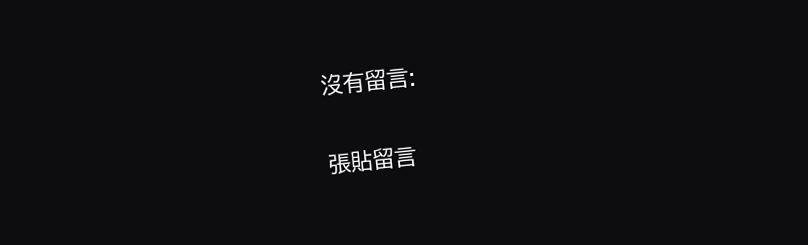沒有留言:

張貼留言